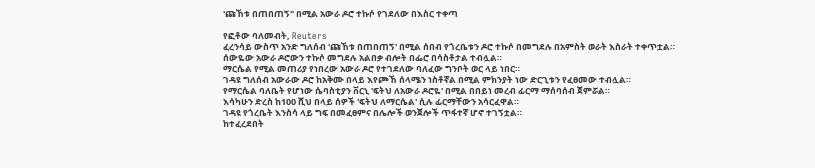'ጩኸቱ በጠበጠኝ" በሚል አውራ ዶሮ ተኩሶ የገደለው በእስር ተቀጣ

የፎቶው ባለመብት, Reuters
ፈረንሳይ ውስጥ አንድ ግለሰብ 'ጩኸቱ በጠበጠኝ' በሚል ሰበብ የጎረቤቱን ዶሮ ተኩሶ በመግደሉ በአምስት ወራት እስራት ተቀጥቷል።
ሰውዬው አውራ ዶሮውን ተኩሶ መግደሉ አልበቃ ብሎት በፌሮ በሳስቶታል ተብሏል።
ማርሴል የሚል መጠሪያ የነበረው አውራ ዶሮ የተገደለው ባለፈው ግንቦት ወር ላይ ነበር።
ገዳዩ ግለሰብ አውራው ዶሮ ከአቅሙ በላይ እየጮኸ ሰላሜን ነስቶኛል በሚል ምክንያት ነው ድርጊቱን የፈፀመው ተብሏል።
የማርሴል ባለቤት የሆነው ሴባስቲያን ቨርኒ 'ፍትህ ለአውራ ዶሮዬ' በሚል በበይነ መረብ ፊርማ ማሰባሰብ ጀምሯል።
እሳካሁን ድረስ ከ100 ሺህ በላይ ሰዎች 'ፍትህ ለማርሴል' ሲሉ ፊርማቸውን አሳርፈዋል።
ገዳዩ የጎረቤት እንስሳ ላይ ግፍ በመፈፀምና በሌሎች ወንጀሎች ጥፋተኛ ሆኖ ተገኝቷል።
ከተፈረደበት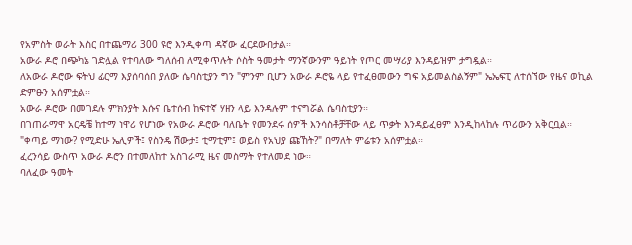የአምስት ወራት እስር በተጨማሪ 300 ዩሮ እንዲቀጣ ዳኛው ፈርደውበታል።
አውራ ዶሮ በጭካኔ ገድሏል የተባለው ግለሰብ ለሚቀጥሉት ሶስት ዓመታት ማንኛውንም ዓይነት የጦር መሣሪያ እንዳይዝም ታግዷል።
ለአውራ ዶሮው ፍትህ ፊርማ እያሰባሰበ ያለው ሴባስቲያን ግን "ምንም ቢሆን አውራ ዶሮዬ ላይ የተፈፀመውን ግፍ አይመልስልኝም" ኤኤፍፒ ለተሰኘው የዜና ወኪል ድምፁን አሰምቷል።
አውራ ዶሮው በመገደሉ ምክንያት እሱና ቤተሰብ ከፍተኛ ሃዘን ላይ እንዳሉም ተናግሯል ሴባስቲያን።
በገጠራማዋ አርዴቼ ከተማ ነዋሪ የሆነው የአውራ ዶሮው ባለቤት የመንደሩ ሰዎች እንሳስቶቻቸው ላይ ጥቃት እንዳይፈፀም እንዲከላከሉ ጥሪውን አቅርቧል።
"ቀጣይ ማነው? የሚድሁ ኤሊዎች፤ የስንዴ ሽውታ፤ ቲማቲም፤ ወይስ የአህያ ጩኸት?" በማለት ምሬቱን አሰምቷል።
ፈረንሳይ ውስጥ አውራ ዶሮን በተመለከተ አስገራሚ ዜና መስማት የተለመደ ነው።
ባለፈው ዓመት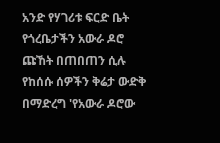አንድ የሃገሪቱ ፍርድ ቤት የጎረቤታችን አውራ ዶሮ ጩኸት በጠበጠን ሲሉ የከሰሱ ሰዎችን ቅሬታ ውድቅ በማድረግ 'የአውራ ዶሮው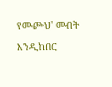የመⶐህ' መብት እንዲከበር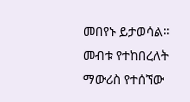መበየኑ ይታወሳል።
መብቱ የተከበረለት ማውሪስ የተሰኘው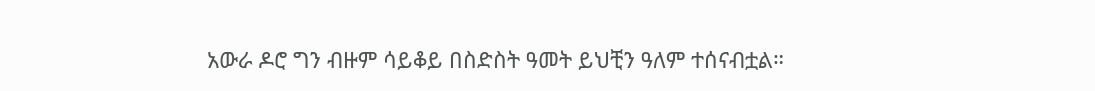አውራ ዶሮ ግን ብዙም ሳይቆይ በስድስት ዓመት ይህቺን ዓለም ተሰናብቷል።